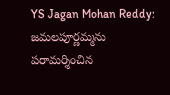YS Jagan Mohan Reddy: జమలపూర్ణమ్మను పరామర్శించిన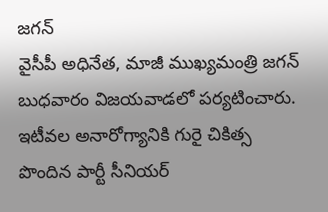జగన్
వైసీపీ అధినేత, మాజీ ముఖ్యమంత్రి జగన్ బుధవారం విజయవాడలో పర్యటించారు. ఇటీవల అనారోగ్యానికి గురై చికిత్స పొందిన పార్టీ సీనియర్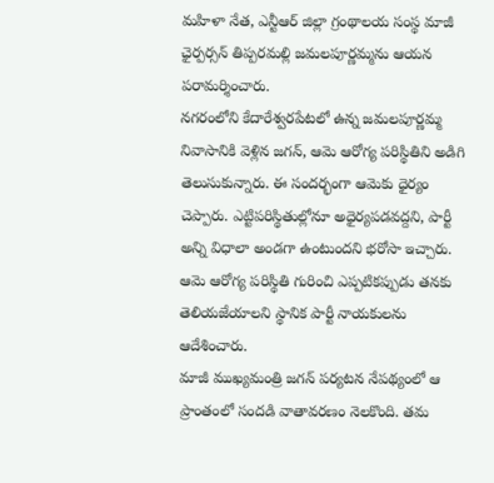మహిళా నేత, ఎన్టీఆర్ జిల్లా గ్రంథాలయ సంస్థ మాజీ ఛైర్పర్సన్ తిప్పరమల్లి జమలపూర్ణమ్మను ఆయన పరామర్శించారు.
నగరంలోని కేదారేశ్వరపేటలో ఉన్న జమలపూర్ణమ్మ నివాసానికి వెళ్లిన జగన్, ఆమె ఆరోగ్య పరిస్థితిని అడిగి తెలుసుకున్నారు. ఈ సందర్భంగా ఆమెకు ధైర్యం చెప్పారు. ఎట్టిపరిస్థితుల్లోనూ అధైర్యపడవద్దని, పార్టీ అన్ని విధాలా అండగా ఉంటుందని భరోసా ఇచ్చారు. ఆమె ఆరోగ్య పరిస్థితి గురించి ఎప్పటికప్పుడు తనకు తెలియజేయాలని స్థానిక పార్టీ నాయకులను ఆదేశించారు.
మాజీ ముఖ్యమంత్రి జగన్ పర్యటన నేపథ్యంలో ఆ ప్రాంతంలో సందడి వాతావరణం నెలకొంది. తమ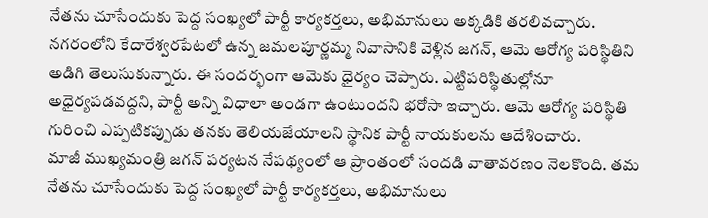నేతను చూసేందుకు పెద్ద సంఖ్యలో పార్టీ కార్యకర్తలు, అభిమానులు అక్కడికి తరలివచ్చారు.
నగరంలోని కేదారేశ్వరపేటలో ఉన్న జమలపూర్ణమ్మ నివాసానికి వెళ్లిన జగన్, ఆమె ఆరోగ్య పరిస్థితిని అడిగి తెలుసుకున్నారు. ఈ సందర్భంగా ఆమెకు ధైర్యం చెప్పారు. ఎట్టిపరిస్థితుల్లోనూ అధైర్యపడవద్దని, పార్టీ అన్ని విధాలా అండగా ఉంటుందని భరోసా ఇచ్చారు. ఆమె ఆరోగ్య పరిస్థితి గురించి ఎప్పటికప్పుడు తనకు తెలియజేయాలని స్థానిక పార్టీ నాయకులను ఆదేశించారు.
మాజీ ముఖ్యమంత్రి జగన్ పర్యటన నేపథ్యంలో ఆ ప్రాంతంలో సందడి వాతావరణం నెలకొంది. తమ నేతను చూసేందుకు పెద్ద సంఖ్యలో పార్టీ కార్యకర్తలు, అభిమానులు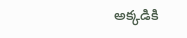అక్కడికి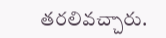తరలివచ్చారు.